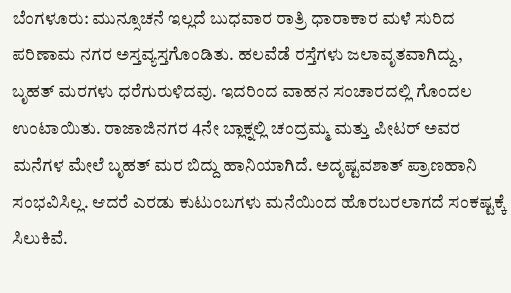ಬೆಂಗಳೂರು: ಮುನ್ಸೂಚನೆ ಇಲ್ಲದೆ ಬುಧವಾರ ರಾತ್ರಿ ಧಾರಾಕಾರ ಮಳೆ ಸುರಿದ ಪರಿಣಾಮ ನಗರ ಅಸ್ತವ್ಯಸ್ತಗೊಂಡಿತು. ಹಲವೆಡೆ ರಸ್ತೆಗಳು ಜಲಾವೃತವಾಗಿದ್ದು, ಬೃಹತ್ ಮರಗಳು ಧರೆಗುರುಳಿದವು. ಇದರಿಂದ ವಾಹನ ಸಂಚಾರದಲ್ಲಿ ಗೊಂದಲ ಉಂಟಾಯಿತು. ರಾಜಾಜಿನಗರ 4ನೇ ಬ್ಲಾಕ್ನಲ್ಲಿ ಚಂದ್ರಮ್ಮ ಮತ್ತು ಪೀಟರ್ ಅವರ ಮನೆಗಳ ಮೇಲೆ ಬೃಹತ್ ಮರ ಬಿದ್ದು ಹಾನಿಯಾಗಿದೆ. ಅದೃಷ್ಟವಶಾತ್ ಪ್ರಾಣಹಾನಿ ಸಂಭವಿಸಿಲ್ಲ. ಆದರೆ ಎರಡು ಕುಟುಂಬಗಳು ಮನೆಯಿಂದ ಹೊರಬರಲಾಗದೆ ಸಂಕಷ್ಟಕ್ಕೆ ಸಿಲುಕಿವೆ.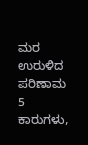ಮರ ಉರುಳಿದ ಪರಿಣಾಮ 5 ಕಾರುಗಳು,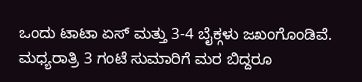ಒಂದು ಟಾಟಾ ಏಸ್ ಮತ್ತು 3-4 ಬೈಕ್ಗಳು ಜಖಂಗೊಂಡಿವೆ. ಮಧ್ಯರಾತ್ರಿ 3 ಗಂಟೆ ಸುಮಾರಿಗೆ ಮರ ಬಿದ್ದರೂ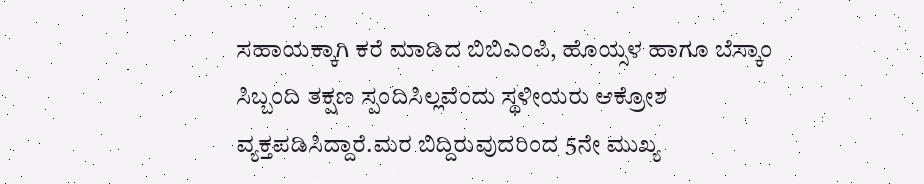ಸಹಾಯಕ್ಕಾಗಿ ಕರೆ ಮಾಡಿದ ಬಿಬಿಎಂಪಿ, ಹೊಯ್ಸಳ ಹಾಗೂ ಬೆಸ್ಕಾಂ ಸಿಬ್ಬಂದಿ ತಕ್ಷಣ ಸ್ಪಂದಿಸಿಲ್ಲವೆಂದು ಸ್ಥಳೀಯರು ಆಕ್ರೋಶ ವ್ಯಕ್ತಪಡಿಸಿದ್ದಾರೆ.ಮರ ಬಿದ್ದಿರುವುದರಿಂದ 5ನೇ ಮುಖ್ಯ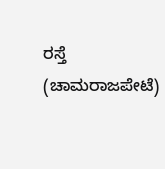ರಸ್ತೆ (ಚಾಮರಾಜಪೇಟೆ)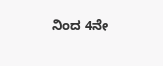ನಿಂದ 4ನೇ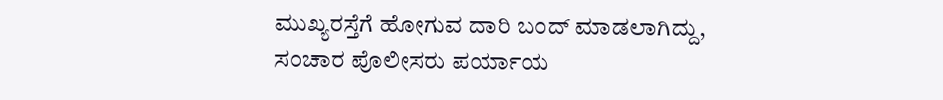ಮುಖ್ಯರಸ್ತೆಗೆ ಹೋಗುವ ದಾರಿ ಬಂದ್ ಮಾಡಲಾಗಿದ್ದು, ಸಂಚಾರ ಪೊಲೀಸರು ಪರ್ಯಾಯ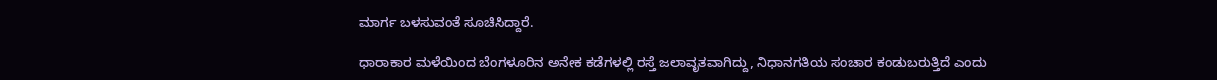ಮಾರ್ಗ ಬಳಸುವಂತೆ ಸೂಚಿಸಿದ್ದಾರೆ.

ಧಾರಾಕಾರ ಮಳೆಯಿಂದ ಬೆಂಗಳೂರಿನ ಅನೇಕ ಕಡೆಗಳಲ್ಲಿ ರಸ್ತೆ ಜಲಾವೃತವಾಗಿದ್ದು, ನಿಧಾನಗತಿಯ ಸಂಚಾರ ಕಂಡುಬರುತ್ತಿದೆ ಎಂದು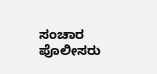ಸಂಚಾರ ಪೊಲೀಸರು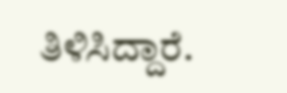ತಿಳಿಸಿದ್ದಾರೆ.